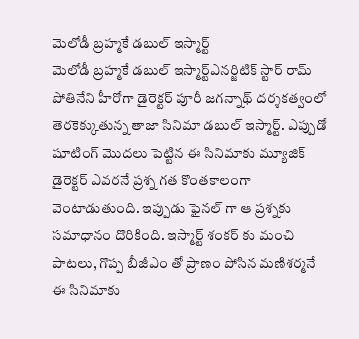మెలోడీ బ్రహ్మకే డబుల్ ఇస్మార్ట్
మెలోడీ బ్రహ్మకే డబుల్ ఇస్మార్ట్ఎనర్జిటిక్ స్టార్ రామ్ పోతినేని హీరోగా డైరెక్టర్ పూరీ జగన్నాథ్ దర్శకత్వంలో తెరకెక్కుతున్న తాజా సినిమా డబుల్ ఇస్మార్ట్. ఎప్పుడో షూటింగ్ మొదలు పెట్టిన ఈ సినిమాకు మ్యూజిక్ డైరెక్టర్ ఎవరనే ప్రశ్న గత కొంతకాలంగా వెంటాడుతుంది. ఇప్పుడు ఫైనల్ గా ఆ ప్రశ్నకు సమాధానం దొరికింది. ఇస్మార్ట్ శంకర్ కు మంచి పాటలు, గొప్ప బీజీఎం తో ప్రాణం పోసిన మణిశర్మనే ఈ సినిమాకు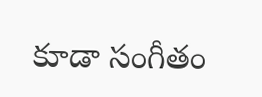కూడా సంగీతం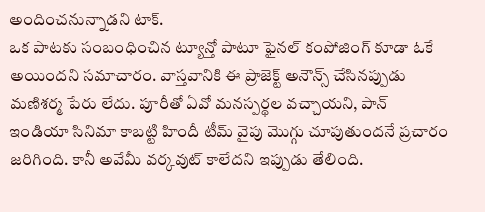అందించనున్నాడని టాక్.
ఒక పాటకు సంబంధించిన ట్యూన్తో పాటూ ఫైనల్ కంపోజింగ్ కూడా ఓకే అయిందని సమాచారం. వాస్తవానికి ఈ ప్రాజెక్ట్ అనౌన్స్ చేసినప్పుడు మణిశర్మ పేరు లేదు. పూరీతో ఏవో మనస్పర్థల వచ్చాయని, పాన్ ఇండియా సినిమా కాబట్టి హిందీ టీమ్ వైపు మొగ్గు చూపుతుందనే ప్రచారం జరిగింది. కానీ అవేమీ వర్కవుట్ కాలేదని ఇప్పుడు తేలింది.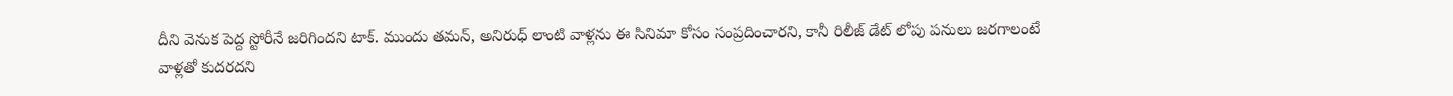దీని వెనుక పెద్ద స్టోరీనే జరిగిందని టాక్. ముందు తమన్, అనిరుధ్ లాంటి వాళ్లను ఈ సినిమా కోసం సంప్రదించారని, కానీ రిలీజ్ డేట్ లోపు పనులు జరగాలంటే వాళ్లతో కుదరదని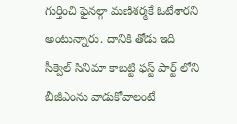గుర్తించి ఫైనల్గా మణిశర్మకే ఓటేశారని అంటున్నారు. దానికి తోడు ఇది సీక్వెల్ సినిమా కాబట్టి ఫస్ట్ పార్ట్ లోని బీజీఎంను వాడుకోవాలంటే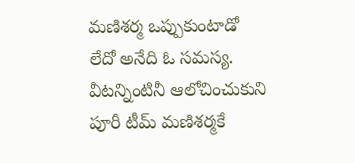మణిశర్మ ఒప్పుకుంటాడో లేదో అనేది ఓ సమస్య. వీటన్నింటినీ ఆలోచించుకుని పూరీ టీమ్ మణిశర్మకే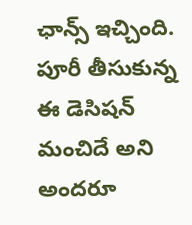ఛాన్స్ ఇచ్చింది. పూరీ తీసుకున్న ఈ డెసిషన్ మంచిదే అని అందరూ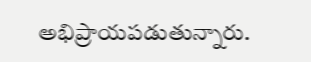అభిప్రాయపడుతున్నారు.